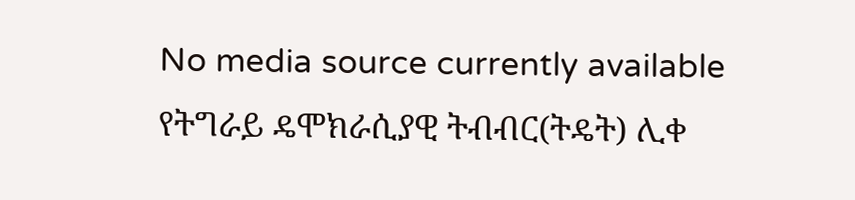No media source currently available
የትግራይ ዴሞክራሲያዊ ትብብር(ትዴት) ሊቀ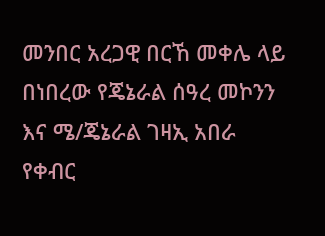መንበር አረጋዊ በርኸ መቀሌ ላይ በነበረው የጄኔራል ሰዓረ መኮንን እና ሜ/ጄኔራል ገዛኢ አበራ የቀብር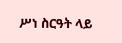ሥነ ስርዓት ላይ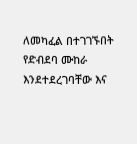ለመካፈል በተገገኙበት የድብደባ ሙከራ እንደተደረገባቸው እና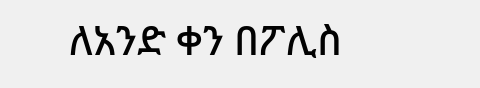ለአንድ ቀን በፖሊስ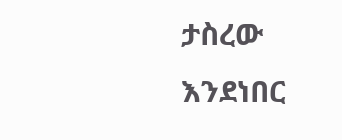ታስረው እንደነበር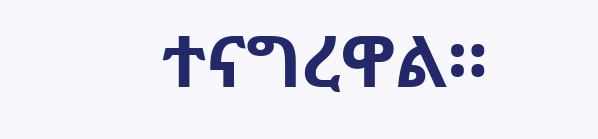ተናግረዋል።